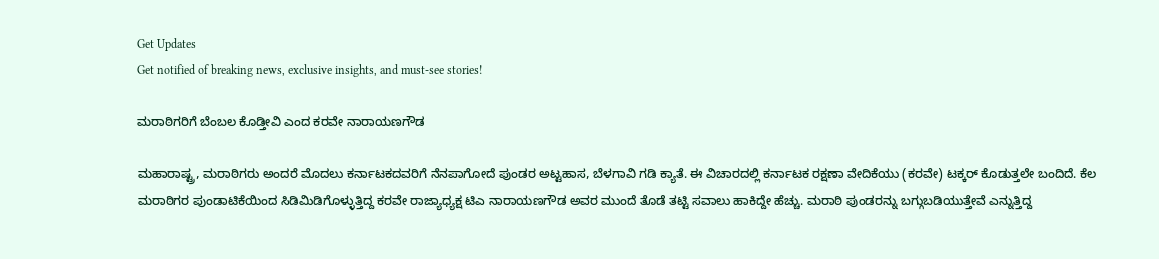Get Updates
Get notified of breaking news, exclusive insights, and must-see stories!

ಮರಾಠಿಗರಿಗೆ ಬೆಂಬಲ ಕೊಡ್ತೀವಿ ಎಂದ ಕರವೇ ನಾರಾಯಣಗೌಡ

ಮಹಾರಾಷ್ಟ್ರ, ಮರಾಠಿಗರು ಅಂದರೆ ಮೊದಲು ಕರ್ನಾಟಕದವರಿಗೆ ನೆನಪಾಗೋದೆ ಪುಂಡರ ಅಟ್ಟಹಾಸ, ಬೆಳಗಾವಿ ಗಡಿ ಕ್ಯಾತೆ. ಈ ವಿಚಾರದಲ್ಲಿ ಕರ್ನಾಟಕ ರಕ್ಷಣಾ ವೇದಿಕೆಯು (ಕರವೇ) ಟಕ್ಕರ್‌ ಕೊಡುತ್ತಲೇ ಬಂದಿದೆ. ಕೆಲ ಮರಾಠಿಗರ ಪುಂಡಾಟಿಕೆಯಿಂದ ಸಿಡಿಮಿಡಿಗೊಳ್ಳುತ್ತಿದ್ದ ಕರವೇ ರಾಜ್ಯಾಧ್ಯಕ್ಷ ಟಿಎ ನಾರಾಯಣಗೌಡ ಅವರ ಮುಂದೆ ತೊಡೆ ತಟ್ಟಿ ಸವಾಲು ಹಾಕಿದ್ದೇ ಹೆಚ್ಚು. ಮರಾಠಿ ಪುಂಡರನ್ನು ಬಗ್ಗುಬಡಿಯುತ್ತೇವೆ ಎನ್ನುತ್ತಿದ್ದ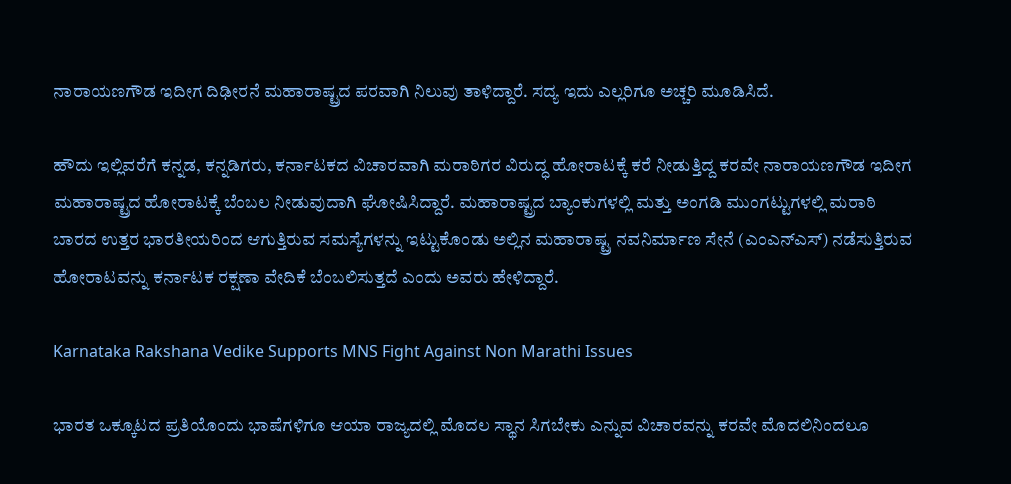ನಾರಾಯಣಗೌಡ ಇದೀಗ ದಿಢೀರನೆ ಮಹಾರಾಷ್ಟ್ರದ ಪರವಾಗಿ ನಿಲುವು ತಾಳಿದ್ದಾರೆ. ಸದ್ಯ ಇದು ಎಲ್ಲರಿಗೂ ಅಚ್ಚರಿ ಮೂಡಿಸಿದೆ.

ಹೌದು ಇಲ್ಲಿವರೆಗೆ ಕನ್ನಡ, ಕನ್ನಡಿಗರು, ಕರ್ನಾಟಕದ ವಿಚಾರವಾಗಿ ಮರಾಠಿಗರ ವಿರುದ್ಧ ಹೋರಾಟಕ್ಕೆ ಕರೆ ನೀಡುತ್ತಿದ್ದ ಕರವೇ ನಾರಾಯಣಗೌಡ ಇದೀಗ ಮಹಾರಾಷ್ಟ್ರದ ಹೋರಾಟಕ್ಕೆ ಬೆಂಬಲ ನೀಡುವುದಾಗಿ ಘೋಷಿಸಿದ್ದಾರೆ. ಮಹಾರಾಷ್ಟ್ರದ ಬ್ಯಾಂಕುಗಳಲ್ಲಿ ಮತ್ತು ಅಂಗಡಿ ಮುಂಗಟ್ಟುಗಳಲ್ಲಿ ಮರಾಠಿ ಬಾರದ ಉತ್ತರ ಭಾರತೀಯರಿಂದ ಆಗುತ್ತಿರುವ ಸಮಸ್ಯೆಗಳನ್ನು ಇಟ್ಟುಕೊಂಡು ಅಲ್ಲಿನ ಮಹಾರಾಷ್ಟ್ರ ನವನಿರ್ಮಾಣ ಸೇನೆ (ಎಂಎನ್‌ಎಸ್‌) ನಡೆಸುತ್ತಿರುವ ಹೋರಾಟವನ್ನು ಕರ್ನಾಟಕ ರಕ್ಷಣಾ ವೇದಿಕೆ ಬೆಂಬಲಿಸುತ್ತದೆ ಎಂದು ಅವರು ಹೇಳಿದ್ದಾರೆ.

Karnataka Rakshana Vedike Supports MNS Fight Against Non Marathi Issues

ಭಾರತ ಒಕ್ಕೂಟದ ಪ್ರತಿಯೊಂದು ಭಾಷೆಗಳಿಗೂ ಆಯಾ ರಾಜ್ಯದಲ್ಲಿ ಮೊದಲ ಸ್ಥಾನ ಸಿಗಬೇಕು ಎನ್ನುವ ವಿಚಾರವನ್ನು ಕರವೇ ಮೊದಲಿನಿಂದಲೂ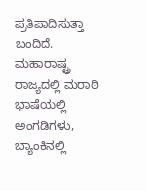ಪ್ರತಿಪಾದಿಸುತ್ತಾ ಬಂದಿದೆ‌. ಮಹಾರಾಷ್ಟ್ರ ರಾಜ್ಯದಲ್ಲಿ ಮರಾಠಿ ಭಾಷೆಯಲ್ಲಿ ಅಂಗಡಿಗಳು, ಬ್ಯಾಂಕಿನಲ್ಲಿ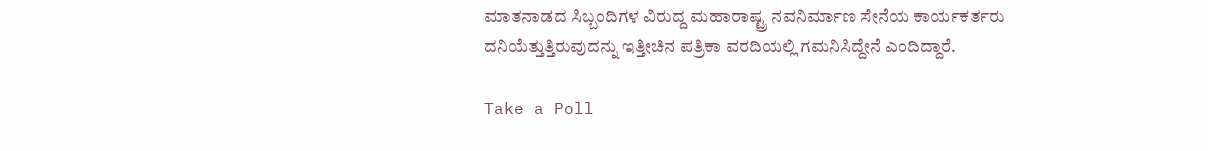ಮಾತನಾಡದ ಸಿಬ್ಬಂದಿಗಳ ವಿರುದ್ದ ಮಹಾರಾಷ್ಟ್ರ ನವನಿರ್ಮಾಣ ಸೇನೆಯ ಕಾರ್ಯಕರ್ತರು ದನಿಯೆತ್ತುತ್ತಿರುವುದನ್ನು ಇತ್ತೀಚಿನ ಪತ್ರಿಕಾ ವರದಿಯಲ್ಲಿ ಗಮನಿಸಿದ್ದೇನೆ ಎಂದಿದ್ದಾರೆ.

Take a Poll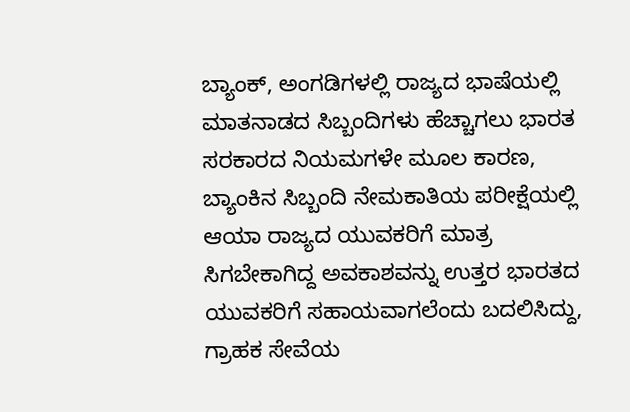ಬ್ಯಾಂಕ್, ಅಂಗಡಿಗಳಲ್ಲಿ ರಾಜ್ಯದ ಭಾಷೆಯಲ್ಲಿ ಮಾತನಾಡದ ಸಿಬ್ಬಂದಿಗಳು ಹೆಚ್ಚಾಗಲು ಭಾರತ ಸರಕಾರದ ನಿಯಮಗಳೇ ಮೂಲ ಕಾರಣ, ಬ್ಯಾಂಕಿನ ಸಿಬ್ಬಂದಿ ನೇಮಕಾತಿಯ ಪರೀಕ್ಷೆಯಲ್ಲಿ ಆಯಾ ರಾಜ್ಯದ ಯುವಕರಿಗೆ ಮಾತ್ರ ಸಿಗಬೇಕಾಗಿದ್ದ ಅವಕಾಶವನ್ನು ಉತ್ತರ ಭಾರತದ ಯುವಕರಿಗೆ ಸಹಾಯವಾಗಲೆಂದು ಬದಲಿಸಿದ್ದು, ಗ್ರಾಹಕ ಸೇವೆಯ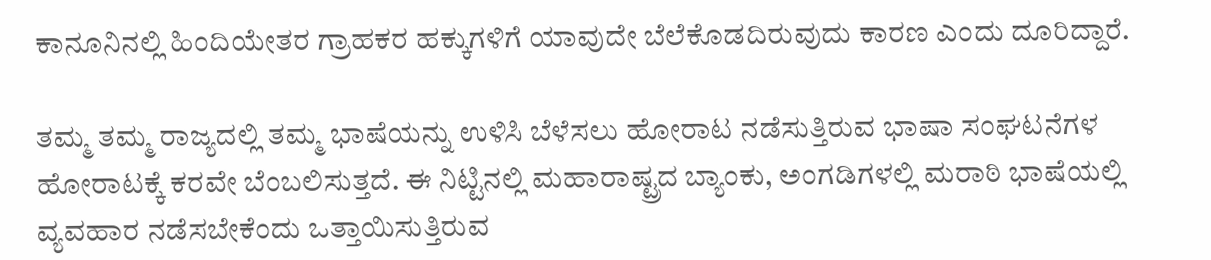ಕಾನೂನಿನಲ್ಲಿ ಹಿಂದಿಯೇತರ ಗ್ರಾಹಕರ ಹಕ್ಕುಗಳಿಗೆ ಯಾವುದೇ ಬೆಲೆಕೊಡದಿರುವುದು ಕಾರಣ ಎಂದು ದೂರಿದ್ದಾರೆ.

ತಮ್ಮ ತಮ್ಮ ರಾಜ್ಯದಲ್ಲಿ ತಮ್ಮ ಭಾಷೆಯನ್ನು ಉಳಿಸಿ ಬೆಳೆಸಲು ಹೋರಾಟ ನಡೆಸುತ್ತಿರುವ ಭಾಷಾ ಸಂಘಟನೆಗಳ ಹೋರಾಟಕ್ಕೆ ಕರವೇ ಬೆಂಬಲಿಸುತ್ತದೆ‌. ಈ ನಿಟ್ಟಿನಲ್ಲಿ ಮಹಾರಾಷ್ಟ್ರದ ಬ್ಯಾಂಕು, ಅಂಗಡಿಗಳಲ್ಲಿ ಮರಾಠಿ ಭಾಷೆಯಲ್ಲಿ ವ್ಯವಹಾರ ನಡೆಸಬೇಕೆಂದು ಒತ್ತಾಯಿಸುತ್ತಿರುವ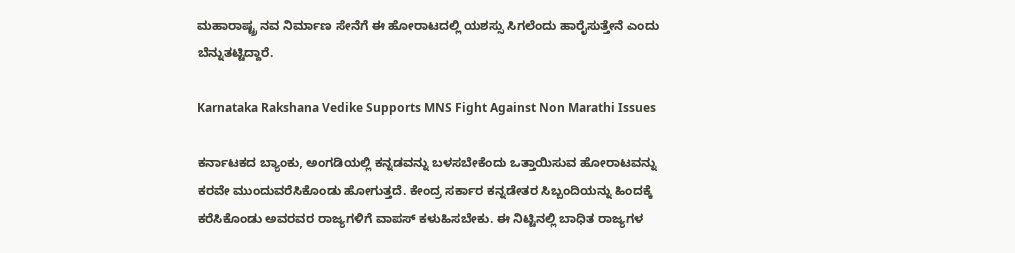ಮಹಾರಾಷ್ಟ್ರ ನವ ನಿರ್ಮಾಣ ಸೇನೆಗೆ ಈ ಹೋರಾಟದಲ್ಲಿ ಯಶಸ್ಸು ಸಿಗಲೆಂದು ಹಾರೈಸುತ್ತೇನೆ ಎಂದು ಬೆನ್ನುತಟ್ಟಿದ್ದಾರೆ.

Karnataka Rakshana Vedike Supports MNS Fight Against Non Marathi Issues

ಕರ್ನಾಟಕದ ಬ್ಯಾಂಕು, ಅಂಗಡಿಯಲ್ಲಿ ಕನ್ನಡವನ್ನು ಬಳಸಬೇಕೆಂದು ಒತ್ತಾಯಿಸುವ ಹೋರಾಟವನ್ನು ಕರವೇ ಮುಂದುವರೆಸಿಕೊಂಡು ಹೋಗುತ್ತದೆ. ಕೇಂದ್ರ ಸರ್ಕಾರ ಕನ್ನಡೇತರ ಸಿಬ್ಬಂದಿಯನ್ನು ಹಿಂದಕ್ಕೆ ಕರೆಸಿಕೊಂಡು ಅವರವರ ರಾಜ್ಯಗಳಿಗೆ ವಾಪಸ್ ಕಳುಹಿಸಬೇಕು. ಈ ನಿಟ್ಟಿನಲ್ಲಿ ಬಾಧಿತ ರಾಜ್ಯಗಳ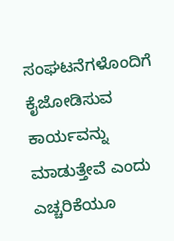ಸಂಘಟನೆಗಳೊಂದಿಗೆ ಕೈಜೋಡಿಸುವ ಕಾರ್ಯವನ್ನು ಮಾಡುತ್ತೇವೆ ಎಂದು ಎಚ್ಚರಿಕೆಯೂ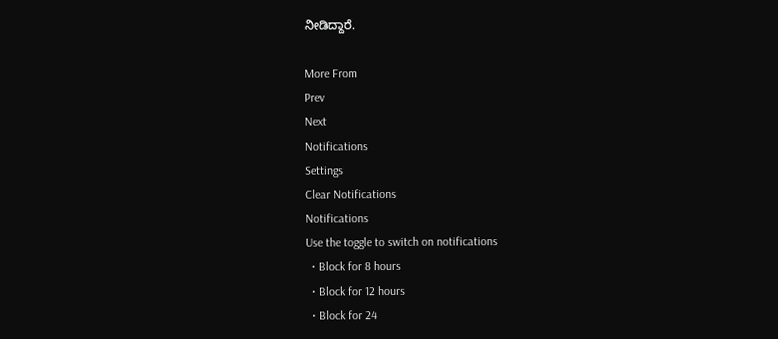ನೀಡಿದ್ದಾರೆ.

More From
Prev
Next
Notifications
Settings
Clear Notifications
Notifications
Use the toggle to switch on notifications
  • Block for 8 hours
  • Block for 12 hours
  • Block for 24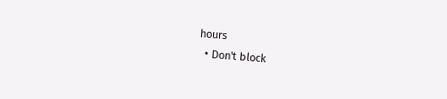hours
  • Don't block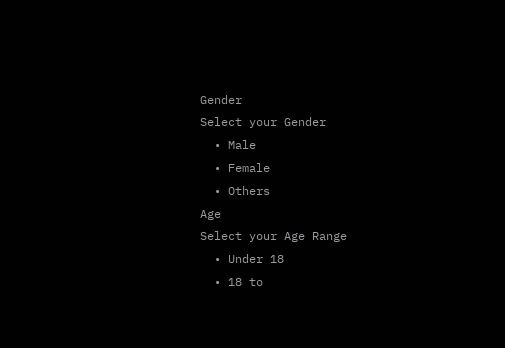Gender
Select your Gender
  • Male
  • Female
  • Others
Age
Select your Age Range
  • Under 18
  • 18 to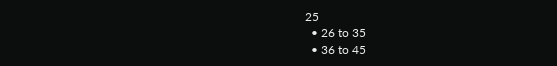25
  • 26 to 35
  • 36 to 45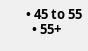• 45 to 55
  • 55+